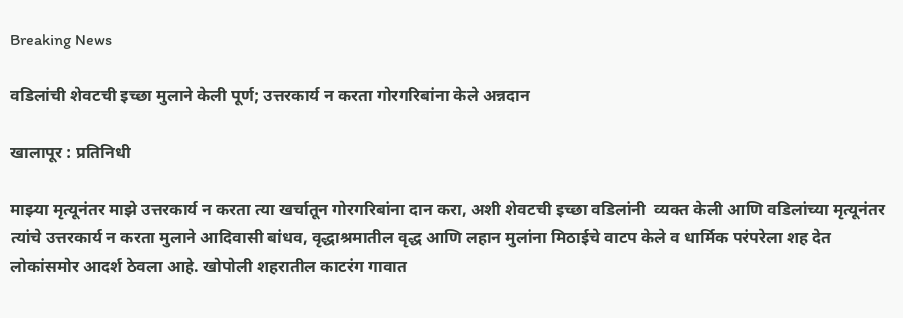Breaking News

वडिलांची शेवटची इच्छा मुलाने केली पूर्ण; उत्तरकार्य न करता गोरगरिबांना केले अन्नदान

खालापूर : प्रतिनिधी

माझ्या मृत्यूनंतर माझे उत्तरकार्य न करता त्या खर्चातून गोरगरिबांना दान करा, अशी शेवटची इच्छा वडिलांनी  व्यक्त केली आणि वडिलांच्या मृत्यूनंतर त्यांचे उत्तरकार्य न करता मुलाने आदिवासी बांधव, वृद्धाश्रमातील वृद्ध आणि लहान मुलांना मिठाईचे वाटप केले व धार्मिक परंपरेला शह देत लोकांसमोर आदर्श ठेवला आहे. खोपोली शहरातील काटरंग गावात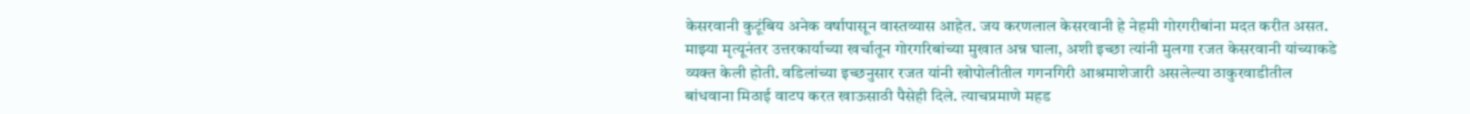केसरवानी कुटूंबिय अनेक वर्षापासून वास्तव्यास आहेत. जय करणलाल केसरवानी हे नेहमी गोरगरीबांना मदत करीत असत. माझ्या मृत्यूनंतर उत्तरकार्याच्या खर्चातून गोरगरिबांच्या मुखात अन्न घाला, अशी इच्छा त्यांनी मुलगा रजत केसरवानी यांच्याकडे व्यक्त केली होती. वडिलांच्या इच्छनुसार रजत यांनी खोपोलीतील गगनगिरी आश्रमाशेजारी असलेल्या ठाकुरवाडीतील बांधवाना मिठाई वाटप करत खाऊसाठी पैसेही दिले. त्याचप्रमाणे महड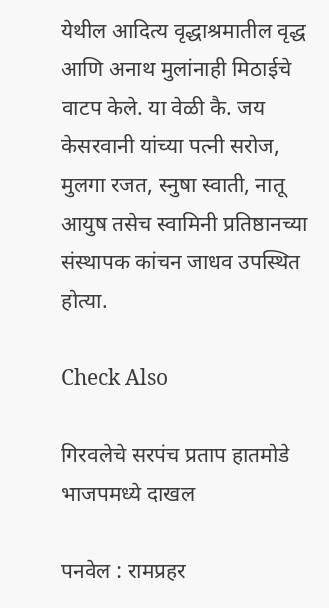येथील आदित्य वृद्धाश्रमातील वृद्ध आणि अनाथ मुलांनाही मिठाईचे वाटप केले. या वेळी कै. जय केसरवानी यांच्या पत्नी सरोज, मुलगा रजत, स्नुषा स्वाती, नातू आयुष तसेच स्वामिनी प्रतिष्ठानच्या संस्थापक कांचन जाधव उपस्थित होत्या.

Check Also

गिरवलेचे सरपंच प्रताप हातमोडे भाजपमध्ये दाखल

पनवेल : रामप्रहर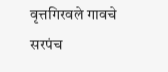वृत्तगिरवले गावचे सरपंच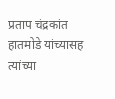प्रताप चंद्रकांत हातमोडे यांच्यासह त्यांच्या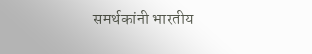समर्थकांनी भारतीय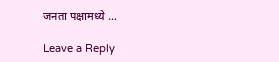जनता पक्षामध्ये …

Leave a Reply